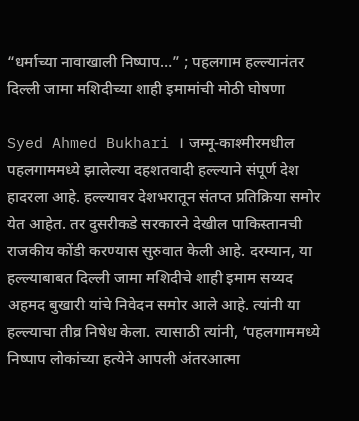“धर्माच्या नावाखाली निष्पाप…” ; पहलगाम हल्ल्यानंतर दिल्ली जामा मशिदीच्या शाही इमामांची मोठी घोषणा

Syed Ahmed Bukhari । जम्मू-काश्मीरमधील पहलगाममध्ये झालेल्या दहशतवादी हल्ल्याने संपूर्ण देश हादरला आहे. हल्ल्यावर देशभरातून संतप्त प्रतिक्रिया समोर येत आहेत. तर दुसरीकडे सरकारने देखील पाकिस्तानची राजकीय कोंडी करण्यास सुरुवात केली आहे. दरम्यान, या हल्ल्याबाबत दिल्ली जामा मशिदीचे शाही इमाम सय्यद अहमद बुखारी यांचे निवेदन समोर आले आहे. त्यांनी या हल्ल्याचा तीव्र निषेध केला. त्यासाठी त्यांनी, ‘पहलगाममध्ये निष्पाप लोकांच्या हत्येने आपली अंतरआत्मा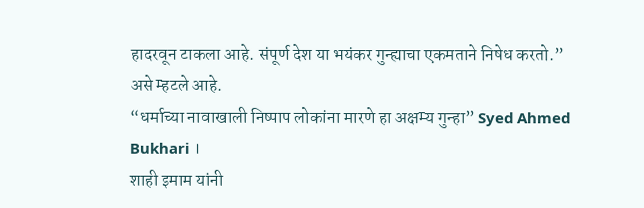हादरवून टाकला आहे. संपूर्ण देश या भयंकर गुन्ह्याचा एकमताने निषेध करतो.” असे म्हटले आहे.
“धर्माच्या नावाखाली निष्पाप लोकांना मारणे हा अक्षम्य गुन्हा” Syed Ahmed Bukhari ।
शाही इमाम यांनी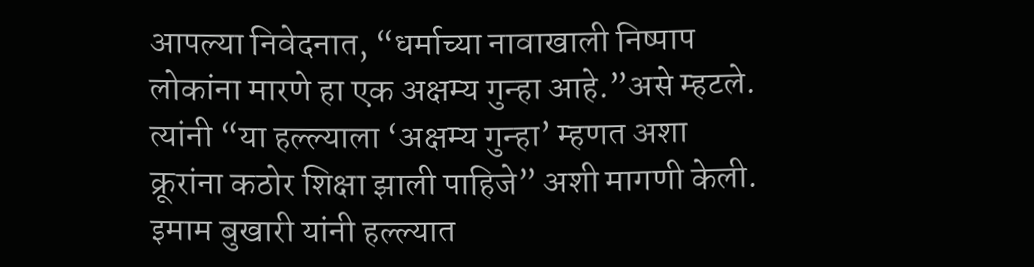आपल्या निवेदनात, “धर्माच्या नावाखाली निष्पाप लोकांना मारणे हा एक अक्षम्य गुन्हा आहे.”असे म्हटले. त्यांनी “या हल्ल्याला ‘अक्षम्य गुन्हा’ म्हणत अशा क्रूरांना कठोर शिक्षा झाली पाहिजे” अशी मागणी केली. इमाम बुखारी यांनी हल्ल्यात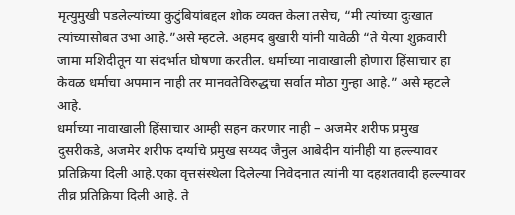मृत्युमुखी पडलेल्यांच्या कुटुंबियांबद्दल शोक व्यक्त केला तसेच, “मी त्यांच्या दुःखात त्यांच्यासोबत उभा आहे.”असे म्हटले. अहमद बुखारी यांनी यावेळी “ते येत्या शुक्रवारी जामा मशिदीतून या संदर्भात घोषणा करतील. धर्माच्या नावाखाली होणारा हिंसाचार हा केवळ धर्माचा अपमान नाही तर मानवतेविरुद्धचा सर्वात मोठा गुन्हा आहे.” असे म्हटले आहे.
धर्माच्या नावाखाली हिंसाचार आम्ही सहन करणार नाही – अजमेर शरीफ प्रमुख
दुसरीकडे, अजमेर शरीफ दर्ग्याचे प्रमुख सय्यद जैनुल आबेदीन यांनीही या हल्ल्यावर प्रतिक्रिया दिली आहे.एका वृत्तसंस्थेला दिलेल्या निवेदनात त्यांनी या दहशतवादी हल्ल्यावर तीव्र प्रतिक्रिया दिली आहे. ते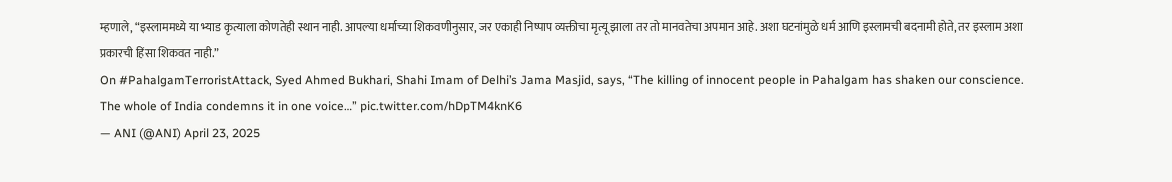म्हणाले, “इस्लाममध्ये या भ्याड कृत्याला कोणतेही स्थान नाही. आपल्या धर्माच्या शिकवणीनुसार, जर एकाही निष्पाप व्यक्तीचा मृत्यू झाला तर तो मानवतेचा अपमान आहे. अशा घटनांमुळे धर्म आणि इस्लामची बदनामी होते, तर इस्लाम अशा प्रकारची हिंसा शिकवत नाही.”
On #PahalgamTerroristAttack, Syed Ahmed Bukhari, Shahi Imam of Delhi’s Jama Masjid, says, “The killing of innocent people in Pahalgam has shaken our conscience. The whole of India condemns it in one voice…” pic.twitter.com/hDpTM4knK6
— ANI (@ANI) April 23, 2025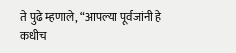ते पुढे म्हणाले, “आपल्या पूर्वजांनी हे कधीच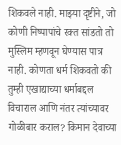शिकवले नाही. माझ्या दृष्टीने, जो कोणी निष्पापांचे रक्त सांडतो तो मुस्लिम म्हणवून घेण्यास पात्र नाही. कोणता धर्म शिकवतो की तुम्ही एखाद्याच्या धर्माबद्दल विचाराल आणि नंतर त्यांच्यावर गोळीबार कराल? किमान देवाच्या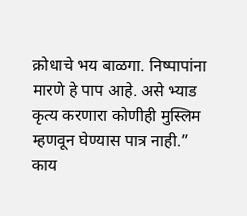क्रोधाचे भय बाळगा. निष्पापांना मारणे हे पाप आहे. असे भ्याड कृत्य करणारा कोणीही मुस्लिम म्हणवून घेण्यास पात्र नाही.”
काय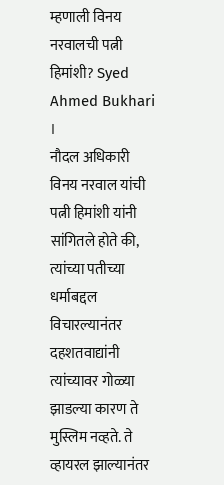म्हणाली विनय नरवालची पत्नी हिमांशी? Syed Ahmed Bukhari ।
नौदल अधिकारी विनय नरवाल यांची पत्नी हिमांशी यांनी सांगितले होते की, त्यांच्या पतीच्या धर्माबद्दल विचारल्यानंतर दहशतवाद्यांनी त्यांच्यावर गोळ्या झाडल्या कारण ते मुस्लिम नव्हते. ते व्हायरल झाल्यानंतर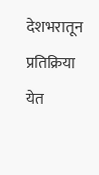देशभरातून प्रतिक्रिया येत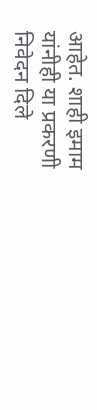आहेत. शाही इमाम यांनीही या प्रकरणी निवेदन दिले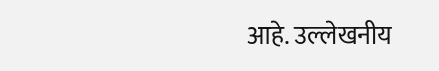आहे. उल्लेखनीय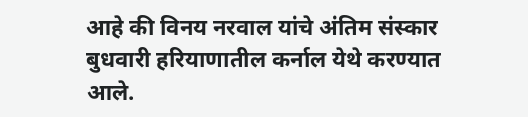आहे की विनय नरवाल यांचे अंतिम संस्कार बुधवारी हरियाणातील कर्नाल येथे करण्यात आले.